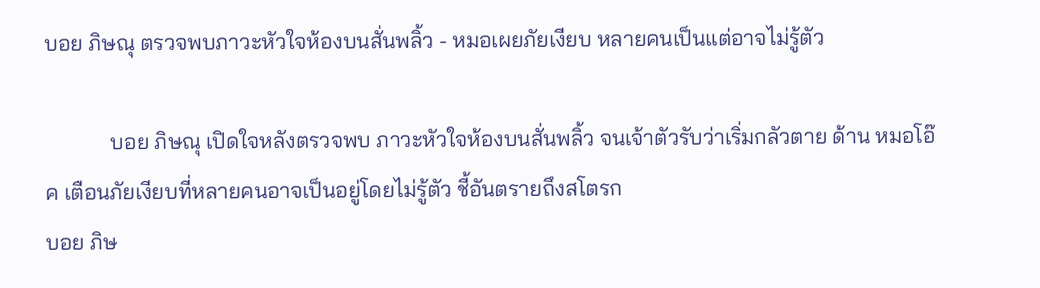บอย ภิษณุ ตรวจพบภาวะหัวใจห้องบนสั่นพลิ้ว - หมอเผยภัยเงียบ หลายคนเป็นแต่อาจไม่รู้ตัว

            บอย ภิษณุ เปิดใจหลังตรวจพบ ภาวะหัวใจห้องบนสั่นพลิ้ว จนเจ้าตัวรับว่าเริ่มกลัวตาย ด้าน หมอโอ๊ค เตือนภัยเงียบที่หลายคนอาจเป็นอยู่โดยไม่รู้ตัว ชี้อันตรายถึงสโตรก
บอย ภิษ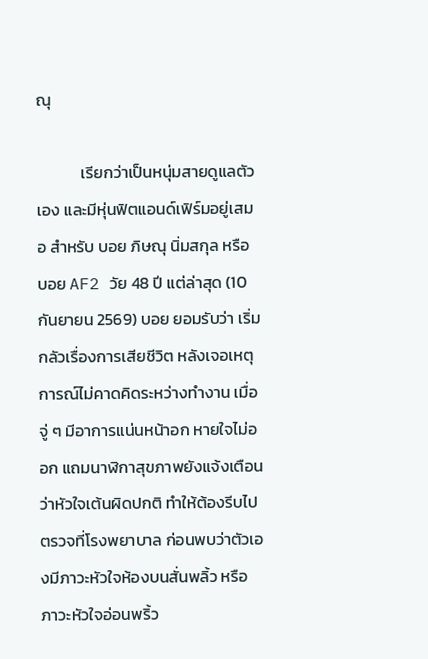ณุ

            เรียกว่าเป็นหนุ่มสายดูแลตัวเอง และมีหุ่นฟิตแอนด์เฟิร์มอยู่เสมอ สำหรับ บอย ภิษณุ นิ่มสกุล หรือ บอย AF2 วัย 48 ปี แต่ล่าสุด (10 กันยายน 2569) บอย ยอมรับว่า เริ่มกลัวเรื่องการเสียชีวิต หลังเจอเหตุการณ์ไม่คาดคิดระหว่างทำงาน เมื่อจู่ ๆ มีอาการแน่นหน้าอก หายใจไม่ออก แถมนาฬิกาสุขภาพยังแจ้งเตือนว่าหัวใจเต้นผิดปกติ ทำให้ต้องรีบไปตรวจที่โรงพยาบาล ก่อนพบว่าตัวเองมีภาวะหัวใจห้องบนสั่นพลิ้ว หรือภาวะหัวใจอ่อนพริ้ว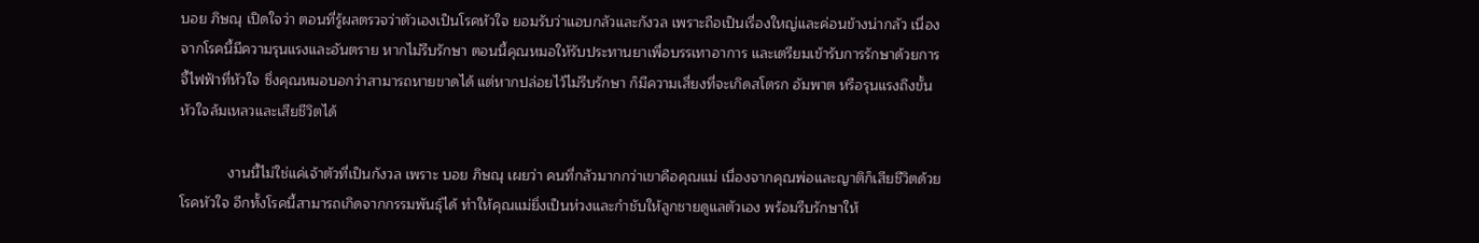บอย ภิษณุ เปิดใจว่า ตอนที่รู้ผลตรวจว่าตัวเองเป็นโรคหัวใจ ยอมรับว่าแอบกลัวและกังวล เพราะถือเป็นเรื่องใหญ่และค่อนข้างน่ากลัว เนื่องจากโรคนี้มีความรุนแรงและอันตราย หากไม่รีบรักษา ตอนนี้คุณหมอให้รับประทานยาเพื่อบรรเทาอาการ และเตรียมเข้ารับการรักษาด้วยการจี้ไฟฟ้าที่หัวใจ ซึ่งคุณหมอบอกว่าสามารถหายขาดได้ แต่หากปล่อยไว้ไม่รีบรักษา ก็มีความเสี่ยงที่จะเกิดสโตรก อัมพาต หรือรุนแรงถึงขั้นหัวใจล้มเหลวและเสียชีวิตได้

            งานนี้ไม่ใช่แค่เจ้าตัวที่เป็นกังวล เพราะ บอย ภิษณุ เผยว่า คนที่กลัวมากกว่าเขาคือคุณแม่ เนื่องจากคุณพ่อและญาติก็เสียชีวิตด้วยโรคหัวใจ อีกทั้งโรคนี้สามารถเกิดจากกรรมพันธุ์ได้ ทำให้คุณแม่ยิ่งเป็นห่วงและกำชับให้ลูกชายดูแลตัวเอง พร้อมรีบรักษาให้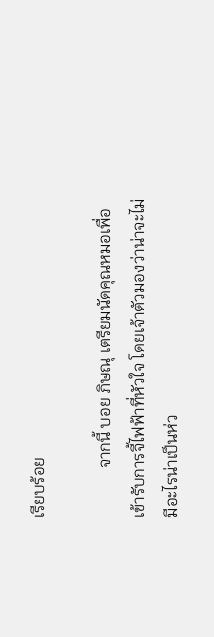เรียบร้อย

            จากนี้ บอย ภิษณุ เตรียมนัดคุณหมอเพื่อเข้ารับการจี้ไฟฟ้าที่หัวใจ โดยเจ้าตัวมองว่าน่าจะไม่มีอะไรน่าเป็นห่ว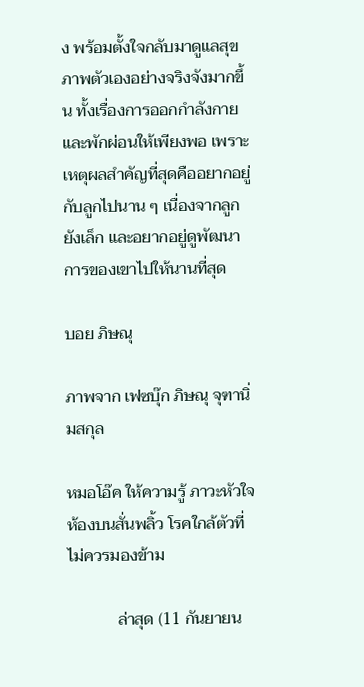ง พร้อมตั้งใจกลับมาดูแลสุขภาพตัวเองอย่างจริงจังมากขึ้น ทั้งเรื่องการออกกำลังกายและพักผ่อนให้เพียงพอ เพราะเหตุผลสำคัญที่สุดคืออยากอยู่กับลูกไปนาน ๆ เนื่องจากลูกยังเล็ก และอยากอยู่ดูพัฒนาการของเขาไปให้นานที่สุด

บอย ภิษณุ

ภาพจาก เฟซบุ๊ก ภิษณุ จุฑานิ่มสกุล

หมอโอ๊ค ให้ความรู้ ภาวะหัวใจห้องบนสั่นพลิ้ว โรคใกล้ตัวที่ไม่ควรมองข้าม

            ล่าสุด (11 กันยายน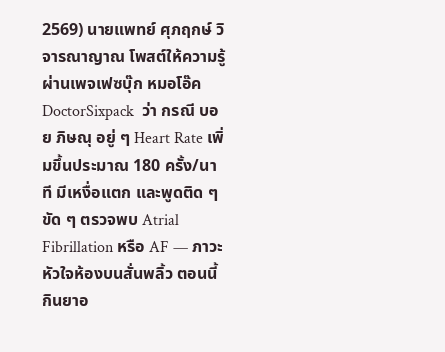2569) นายแพทย์ ศุภฤกษ์ วิจารณาญาณ โพสต์ให้ความรู้ผ่านเพจเฟซบุ๊ก หมอโอ๊ค DoctorSixpack  ว่า กรณี บอย ภิษณุ อยู่ ๆ Heart Rate เพิ่มขึ้นประมาณ 180 ครั้ง/นาที มีเหงื่อแตก และพูดติด ๆ ขัด ๆ ตรวจพบ Atrial Fibrillation หรือ AF — ภาวะหัวใจห้องบนสั่นพลิ้ว ตอนนี้กินยาอ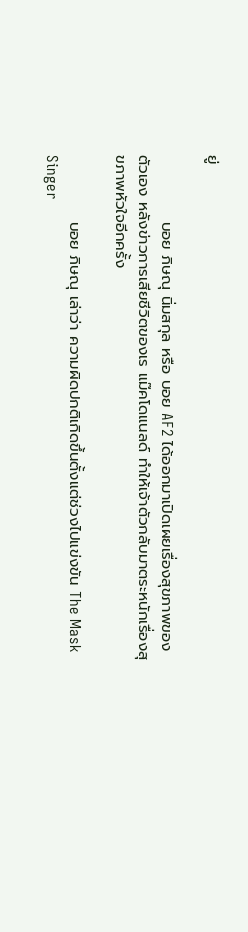ยู่

            บอย ภิษณุ นิ่มสกุล หรือ บอย AF2 ได้ออกมาเปิดเผยเรื่องสุขภาพของตัวเอง หลังข่าวการเสียชีวิตของเร แม๊คโดแนลด์ ทำให้เจ้าตัวกลับมาตระหนักเรื่องสุขภาพหัวใจอีกครั้ง

            บอย ภิษณุ เล่าว่า ความผิดปกติเกิดขึ้นตั้งแต่ช่วงไปแข่งขัน The Mask Singer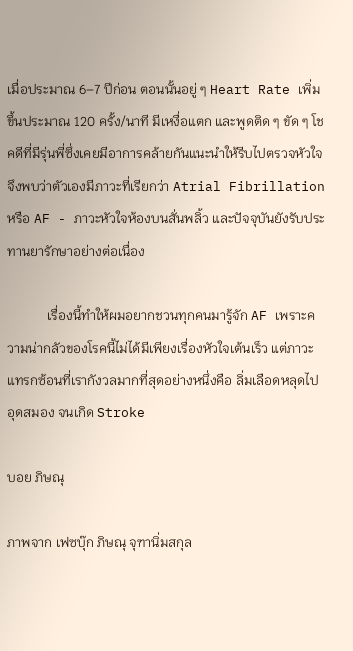เมื่อประมาณ 6–7 ปีก่อน ตอนนั้นอยู่ ๆ Heart Rate เพิ่มขึ้นประมาณ 120 ครั้ง/นาที มีเหงื่อแตก และพูดติด ๆ ขัด ๆ โชคดีที่มีรุ่นพี่ซึ่งเคยมีอาการคล้ายกันแนะนำให้รีบไปตรวจหัวใจ จึงพบว่าตัวเองมีภาวะที่เรียกว่า Atrial Fibrillation หรือ AF - ภาวะหัวใจห้องบนสั่นพลิ้ว และปัจจุบันยังรับประทานยารักษาอย่างต่อเนื่อง

            เรื่องนี้ทำให้ผมอยากชวนทุกคนมารู้จัก AF เพราะความน่ากลัวของโรคนี้ไม่ได้มีเพียงเรื่องหัวใจเต้นเร็ว แต่ภาวะแทรกซ้อนที่เรากังวลมากที่สุดอย่างหนึ่งคือ ลิ่มเลือดหลุดไปอุดสมอง จนเกิด Stroke

บอย ภิษณุ

ภาพจาก เฟซบุ๊ก ภิษณุ จุฑานิ่มสกุล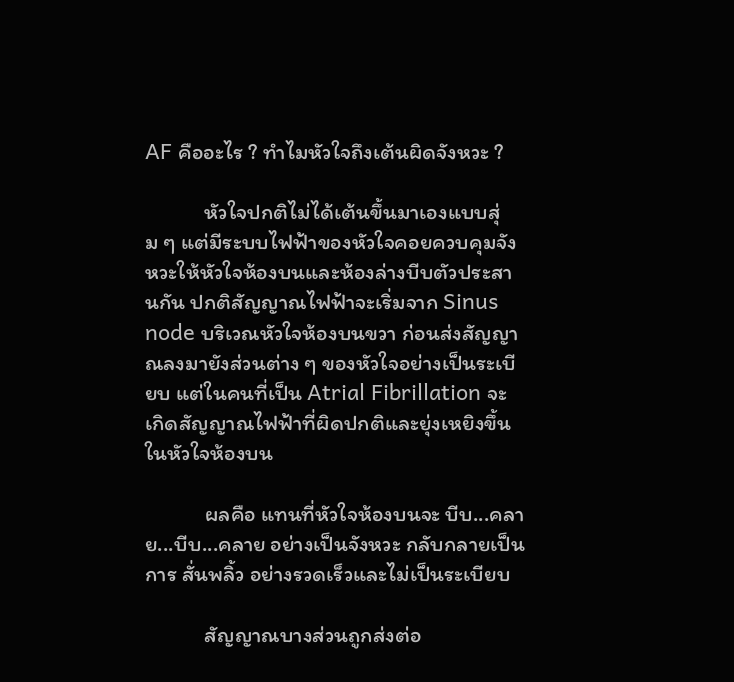AF คืออะไร ? ทำไมหัวใจถึงเต้นผิดจังหวะ ?

            หัวใจปกติไม่ได้เต้นขึ้นมาเองแบบสุ่ม ๆ แต่มีระบบไฟฟ้าของหัวใจคอยควบคุมจังหวะให้หัวใจห้องบนและห้องล่างบีบตัวประสานกัน ปกติสัญญาณไฟฟ้าจะเริ่มจาก Sinus node บริเวณหัวใจห้องบนขวา ก่อนส่งสัญญาณลงมายังส่วนต่าง ๆ ของหัวใจอย่างเป็นระเบียบ แต่ในคนที่เป็น Atrial Fibrillation จะเกิดสัญญาณไฟฟ้าที่ผิดปกติและยุ่งเหยิงขึ้นในหัวใจห้องบน

            ผลคือ แทนที่หัวใจห้องบนจะ บีบ...คลาย...บีบ...คลาย อย่างเป็นจังหวะ กลับกลายเป็นการ สั่นพลิ้ว อย่างรวดเร็วและไม่เป็นระเบียบ

            สัญญาณบางส่วนถูกส่งต่อ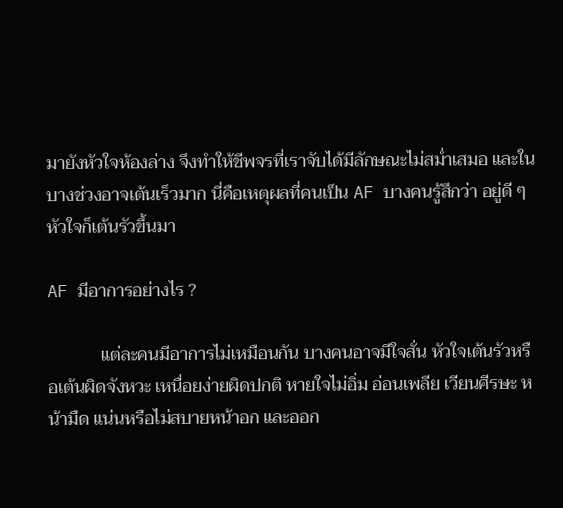มายังหัวใจห้องล่าง จึงทำให้ชีพจรที่เราจับได้มีลักษณะไม่สม่ำเสมอ และในบางช่วงอาจเต้นเร็วมาก นี่คือเหตุผลที่คนเป็น AF บางคนรู้สึกว่า อยู่ดี ๆ หัวใจก็เต้นรัวขึ้นมา

AF มีอาการอย่างไร ?

            แต่ละคนมีอาการไม่เหมือนกัน บางคนอาจมีใจสั่น หัวใจเต้นรัวหรือเต้นผิดจังหวะ เหนื่อยง่ายผิดปกติ หายใจไม่อิ่ม อ่อนเพลีย เวียนศีรษะ หน้ามืด แน่นหรือไม่สบายหน้าอก และออก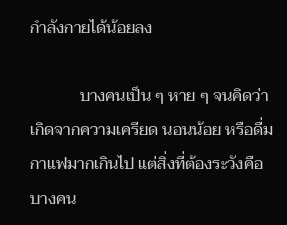กำลังกายได้น้อยลง

            บางคนเป็น ๆ หาย ๆ จนคิดว่าเกิดจากความเครียด นอนน้อย หรือดื่มกาแฟมากเกินไป แต่สิ่งที่ต้องระวังคือ บางคน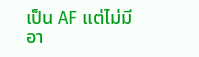เป็น AF แต่ไม่มีอา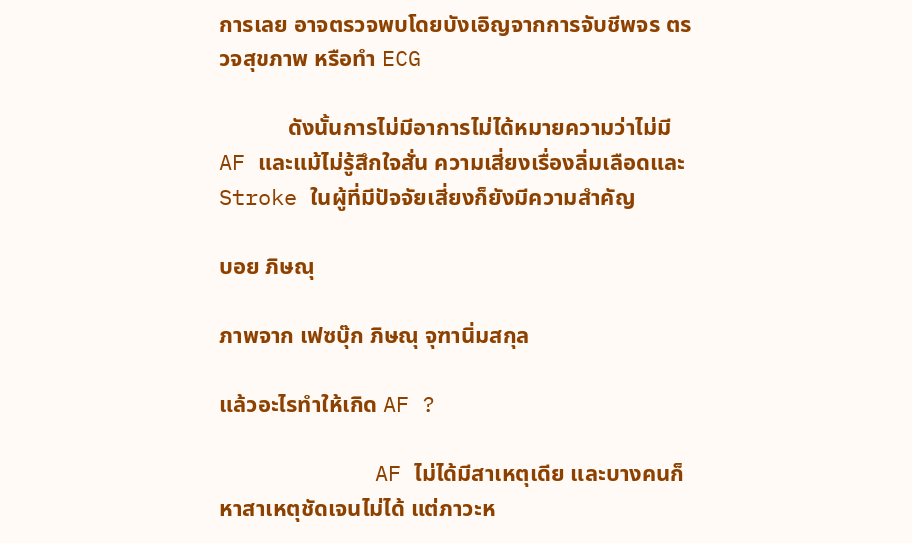การเลย อาจตรวจพบโดยบังเอิญจากการจับชีพจร ตรวจสุขภาพ หรือทำ ECG

            ดังนั้นการไม่มีอาการไม่ได้หมายความว่าไม่มี AF และแม้ไม่รู้สึกใจสั่น ความเสี่ยงเรื่องลิ่มเลือดและ Stroke ในผู้ที่มีปัจจัยเสี่ยงก็ยังมีความสำคัญ

บอย ภิษณุ

ภาพจาก เฟซบุ๊ก ภิษณุ จุฑานิ่มสกุล

แล้วอะไรทำให้เกิด AF ?

            AF ไม่ได้มีสาเหตุเดีย และบางคนก็หาสาเหตุชัดเจนไม่ได้ แต่ภาวะห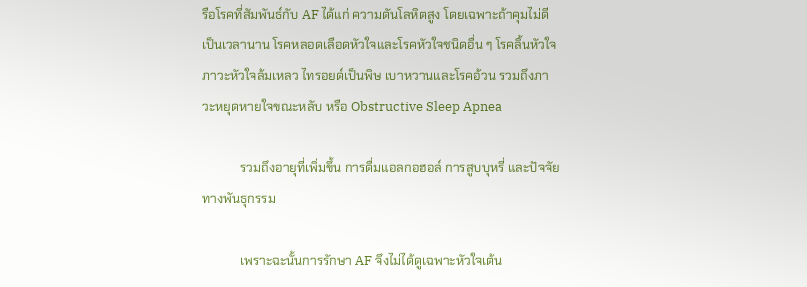รือโรคที่สัมพันธ์กับ AF ได้แก่ ความดันโลหิตสูง โดยเฉพาะถ้าคุมไม่ดีเป็นเวลานาน โรคหลอดเลือดหัวใจและโรคหัวใจชนิดอื่น ๆ โรคลิ้นหัวใจ ภาวะหัวใจล้มเหลว ไทรอยด์เป็นพิษ เบาหวานและโรคอ้วน รวมถึงภาวะหยุดหายใจขณะหลับ หรือ Obstructive Sleep Apnea

            รวมถึงอายุที่เพิ่มขึ้น การดื่มแอลกอฮอล์ การสูบบุหรี่ และปัจจัยทางพันธุกรรม

            เพราะฉะนั้นการรักษา AF จึงไม่ได้ดูเฉพาะหัวใจเต้น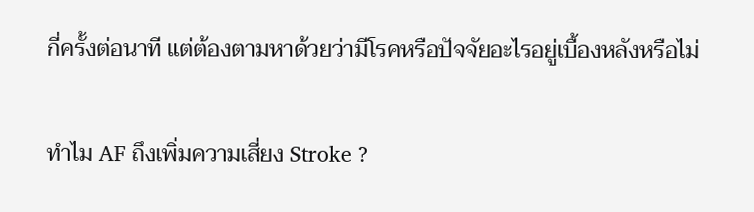กี่ครั้งต่อนาที แต่ต้องตามหาด้วยว่ามีโรคหรือปัจจัยอะไรอยู่เบื้องหลังหรือไม่

ทำไม AF ถึงเพิ่มความเสี่ยง Stroke ?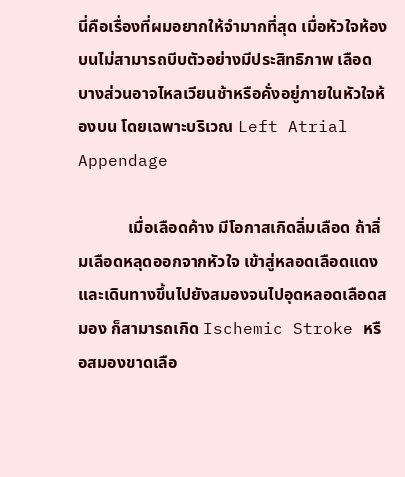นี่คือเรื่องที่ผมอยากให้จำมากที่สุด เมื่อหัวใจห้องบนไม่สามารถบีบตัวอย่างมีประสิทธิภาพ เลือดบางส่วนอาจไหลเวียนช้าหรือคั่งอยู่ภายในหัวใจห้องบน โดยเฉพาะบริเวณ Left Atrial Appendage

            เมื่อเลือดค้าง มีโอกาสเกิดลิ่มเลือด ถ้าลิ่มเลือดหลุดออกจากหัวใจ เข้าสู่หลอดเลือดแดง และเดินทางขึ้นไปยังสมองจนไปอุดหลอดเลือดสมอง ก็สามารถเกิด Ischemic Stroke หรือสมองขาดเลือ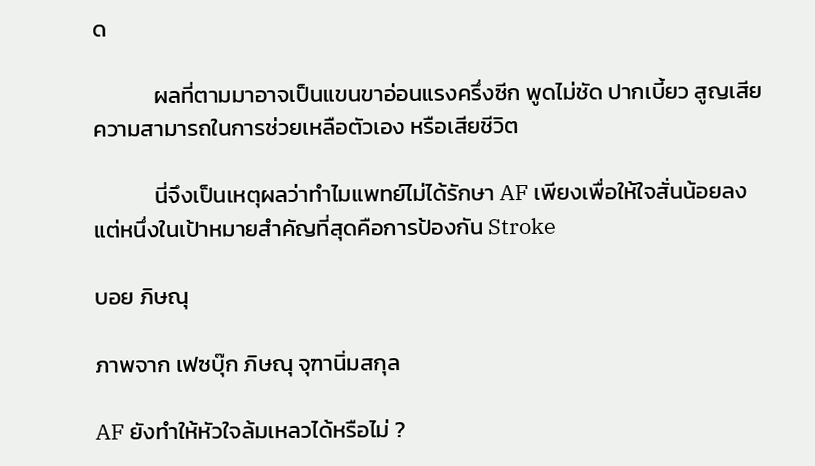ด

            ผลที่ตามมาอาจเป็นแขนขาอ่อนแรงครึ่งซีก พูดไม่ชัด ปากเบี้ยว สูญเสียความสามารถในการช่วยเหลือตัวเอง หรือเสียชีวิต

            นี่จึงเป็นเหตุผลว่าทำไมแพทย์ไม่ได้รักษา AF เพียงเพื่อให้ใจสั่นน้อยลง แต่หนึ่งในเป้าหมายสำคัญที่สุดคือการป้องกัน Stroke

บอย ภิษณุ

ภาพจาก เฟซบุ๊ก ภิษณุ จุฑานิ่มสกุล

AF ยังทำให้หัวใจล้มเหลวได้หรือไม่ ?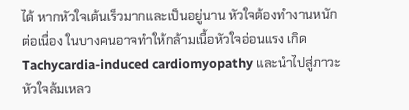ได้ หากหัวใจเต้นเร็วมากและเป็นอยู่นาน หัวใจต้องทำงานหนักต่อเนื่อง ในบางคนอาจทำให้กล้ามเนื้อหัวใจอ่อนแรง เกิด Tachycardia-induced cardiomyopathy และนำไปสู่ภาวะหัวใจล้มเหลว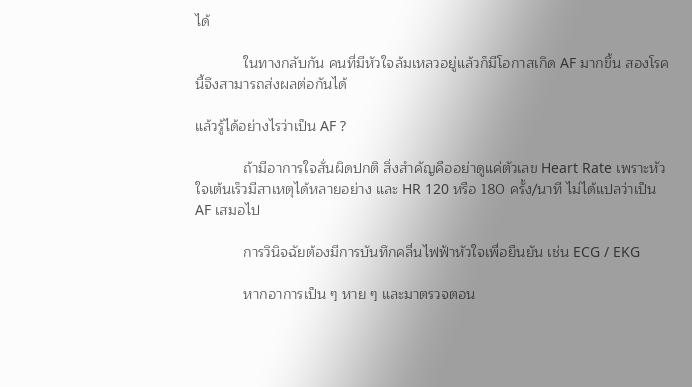ได้

            ในทางกลับกัน คนที่มีหัวใจล้มเหลวอยู่แล้วก็มีโอกาสเกิด AF มากขึ้น สองโรคนี้จึงสามารถส่งผลต่อกันได้

แล้วรู้ได้อย่างไรว่าเป็น AF ?

            ถ้ามีอาการใจสั่นผิดปกติ สิ่งสำคัญคืออย่าดูแค่ตัวเลข Heart Rate เพราะหัวใจเต้นเร็วมีสาเหตุได้หลายอย่าง และ HR 120 หรือ 180 ครั้ง/นาที ไม่ได้แปลว่าเป็น AF เสมอไป

            การวินิจฉัยต้องมีการบันทึกคลื่นไฟฟ้าหัวใจเพื่อยืนยัน เช่น ECG / EKG

            หากอาการเป็น ๆ หาย ๆ และมาตรวจตอน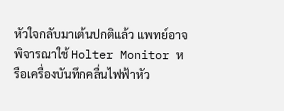หัวใจกลับมาเต้นปกติแล้ว แพทย์อาจพิจารณาใช้ Holter Monitor หรือเครื่องบันทึกคลื่นไฟฟ้าหัว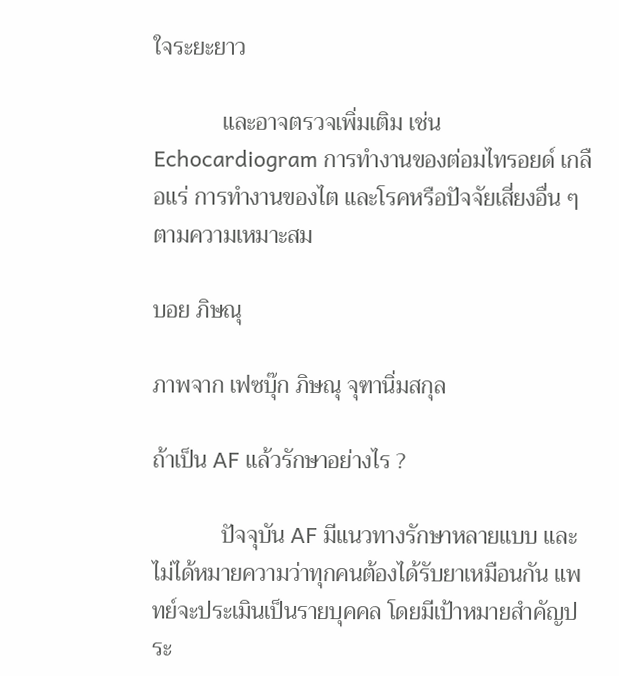ใจระยะยาว

            และอาจตรวจเพิ่มเติม เช่น Echocardiogram การทำงานของต่อมไทรอยด์ เกลือแร่ การทำงานของไต และโรคหรือปัจจัยเสี่ยงอื่น ๆ ตามความเหมาะสม

บอย ภิษณุ

ภาพจาก เฟซบุ๊ก ภิษณุ จุฑานิ่มสกุล

ถ้าเป็น AF แล้วรักษาอย่างไร ?

            ปัจจุบัน AF มีแนวทางรักษาหลายแบบ และไม่ได้หมายความว่าทุกคนต้องได้รับยาเหมือนกัน แพทย์จะประเมินเป็นรายบุคคล โดยมีเป้าหมายสำคัญประ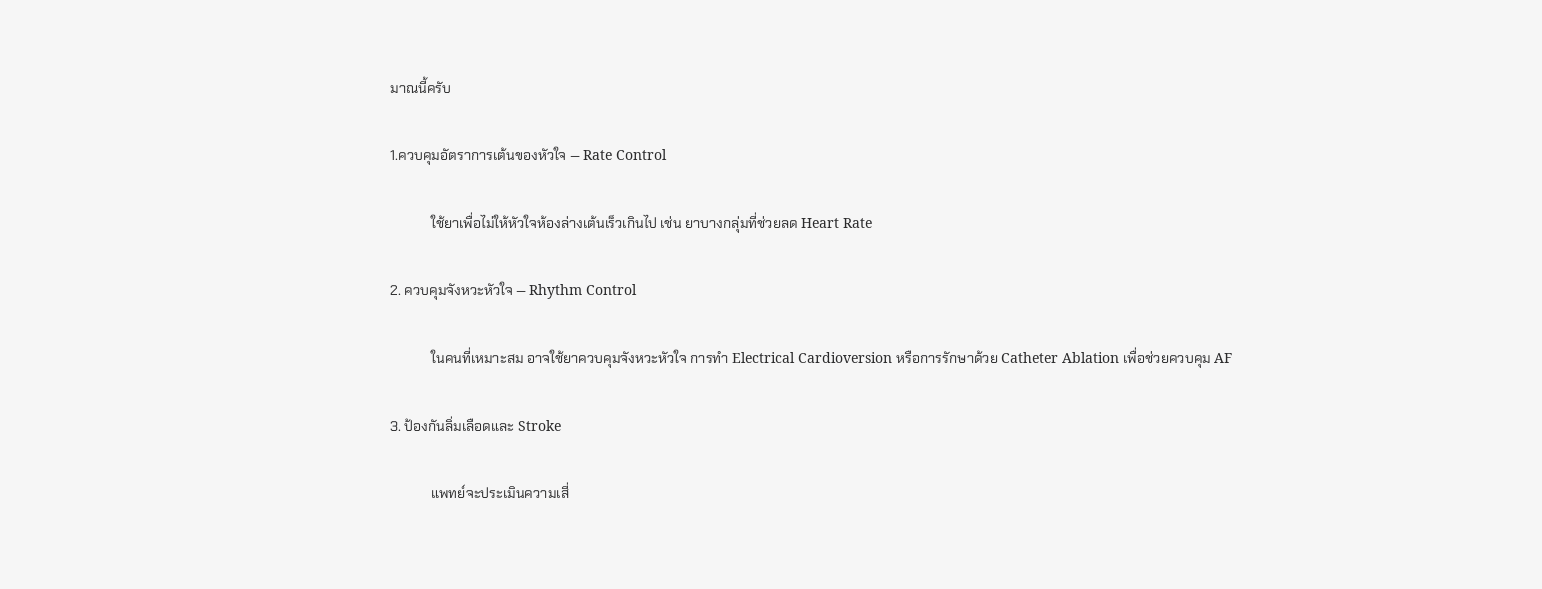มาณนี้ครับ

1.ควบคุมอัตราการเต้นของหัวใจ — Rate Control

            ใช้ยาเพื่อไม่ให้หัวใจห้องล่างเต้นเร็วเกินไป เช่น ยาบางกลุ่มที่ช่วยลด Heart Rate

2. ควบคุมจังหวะหัวใจ — Rhythm Control

            ในคนที่เหมาะสม อาจใช้ยาควบคุมจังหวะหัวใจ การทำ Electrical Cardioversion หรือการรักษาด้วย Catheter Ablation เพื่อช่วยควบคุม AF

3. ป้องกันลิ่มเลือดและ Stroke

            แพทย์จะประเมินความเสี่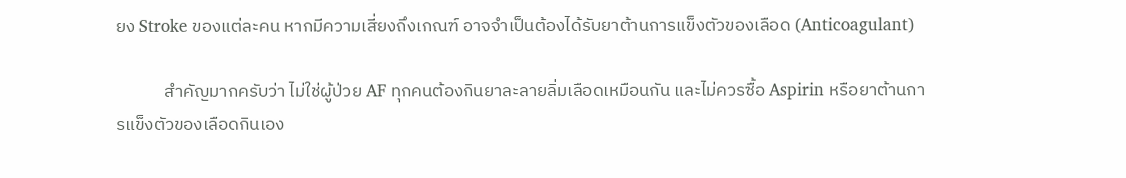ยง Stroke ของแต่ละคน หากมีความเสี่ยงถึงเกณฑ์ อาจจำเป็นต้องได้รับยาต้านการแข็งตัวของเลือด (Anticoagulant)

            สำคัญมากครับว่า ไม่ใช่ผู้ป่วย AF ทุกคนต้องกินยาละลายลิ่มเลือดเหมือนกัน และไม่ควรซื้อ Aspirin หรือยาต้านการแข็งตัวของเลือดกินเอง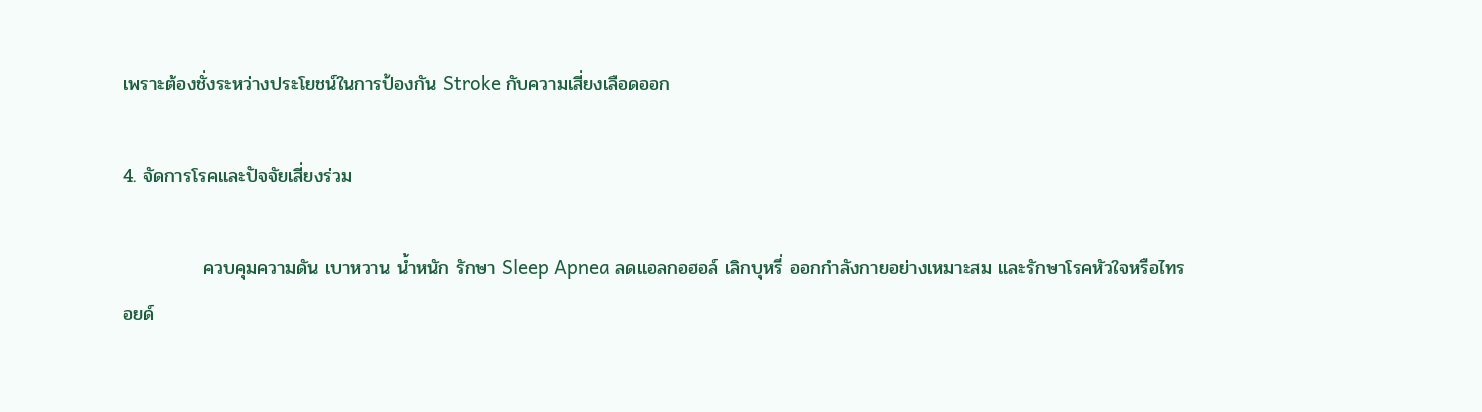เพราะต้องชั่งระหว่างประโยชน์ในการป้องกัน Stroke กับความเสี่ยงเลือดออก

4. จัดการโรคและปัจจัยเสี่ยงร่วม

            ควบคุมความดัน เบาหวาน น้ำหนัก รักษา Sleep Apnea ลดแอลกอฮอล์ เลิกบุหรี่ ออกกำลังกายอย่างเหมาะสม และรักษาโรคหัวใจหรือไทรอยด์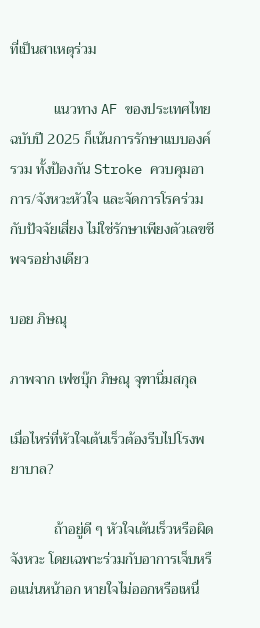ที่เป็นสาเหตุร่วม

            แนวทาง AF ของประเทศไทยฉบับปี 2025 ก็เน้นการรักษาแบบองค์รวม ทั้งป้องกัน Stroke ควบคุมอาการ/จังหวะหัวใจ และจัดการโรคร่วมกับปัจจัยเสี่ยง ไม่ใช่รักษาเพียงตัวเลขชีพจรอย่างเดียว

บอย ภิษณุ

ภาพจาก เฟซบุ๊ก ภิษณุ จุฑานิ่มสกุล

เมื่อไหร่ที่หัวใจเต้นเร็วต้องรีบไปโรงพยาบาล?

            ถ้าอยู่ดี ๆ หัวใจเต้นเร็วหรือผิดจังหวะ โดยเฉพาะร่วมกับอาการเจ็บหรือแน่นหน้าอก หายใจไม่ออกหรือเหนื่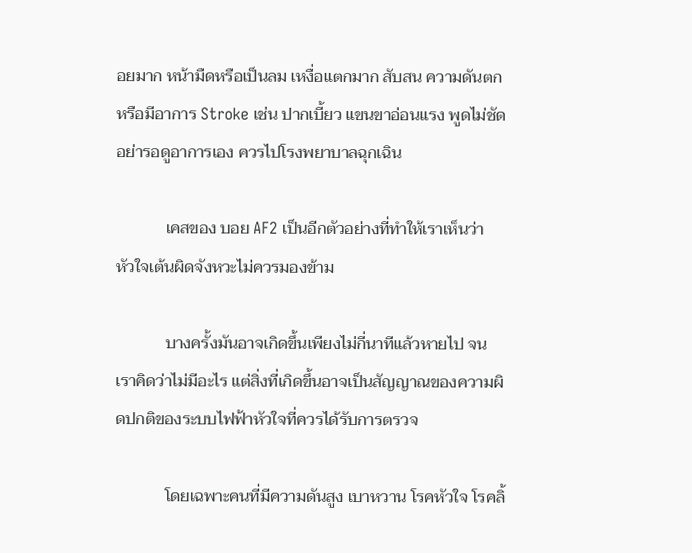อยมาก หน้ามืดหรือเป็นลม เหงื่อแตกมาก สับสน ความดันตก หรือมีอาการ Stroke เช่น ปากเบี้ยว แขนขาอ่อนแรง พูดไม่ชัด อย่ารอดูอาการเอง ควรไปโรงพยาบาลฉุกเฉิน

            เคสของ บอย AF2 เป็นอีกตัวอย่างที่ทำให้เราเห็นว่า หัวใจเต้นผิดจังหวะไม่ควรมองข้าม

            บางครั้งมันอาจเกิดขึ้นเพียงไม่กี่นาทีแล้วหายไป จนเราคิดว่าไม่มีอะไร แต่สิ่งที่เกิดขึ้นอาจเป็นสัญญาณของความผิดปกติของระบบไฟฟ้าหัวใจที่ควรได้รับการตรวจ

            โดยเฉพาะคนที่มีความดันสูง เบาหวาน โรคหัวใจ โรคลิ้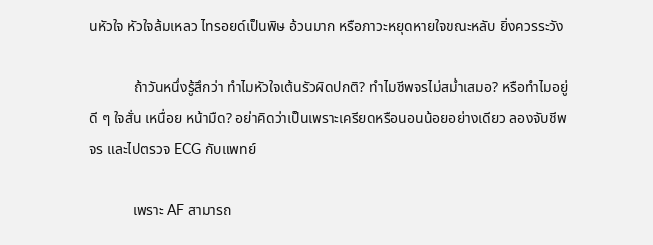นหัวใจ หัวใจล้มเหลว ไทรอยด์เป็นพิษ อ้วนมาก หรือภาวะหยุดหายใจขณะหลับ ยิ่งควรระวัง

            ถ้าวันหนึ่งรู้สึกว่า ทำไมหัวใจเต้นรัวผิดปกติ? ทำไมชีพจรไม่สม่ำเสมอ? หรือทำไมอยู่ดี ๆ ใจสั่น เหนื่อย หน้ามืด? อย่าคิดว่าเป็นเพราะเครียดหรือนอนน้อยอย่างเดียว ลองจับชีพจร และไปตรวจ ECG กับแพทย์

            เพราะ AF สามารถ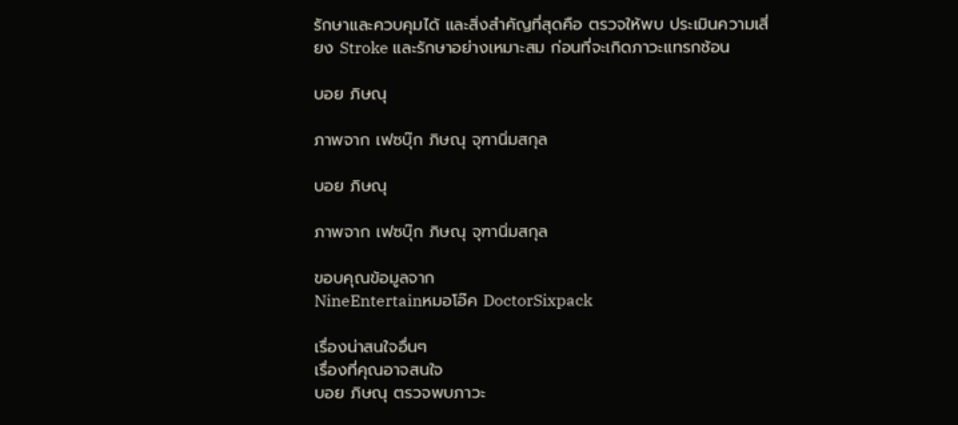รักษาและควบคุมได้ และสิ่งสำคัญที่สุดคือ ตรวจให้พบ ประเมินความเสี่ยง Stroke และรักษาอย่างเหมาะสม ก่อนที่จะเกิดภาวะแทรกซ้อน

บอย ภิษณุ

ภาพจาก เฟซบุ๊ก ภิษณุ จุฑานิ่มสกุล

บอย ภิษณุ

ภาพจาก เฟซบุ๊ก ภิษณุ จุฑานิ่มสกุล

ขอบคุณข้อมูลจาก
NineEntertainหมอโอ๊ค DoctorSixpack

เรื่องน่าสนใจอื่นๆ
เรื่องที่คุณอาจสนใจ
บอย ภิษณุ ตรวจพบภาวะ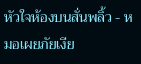หัวใจห้องบนสั่นพลิ้ว - หมอเผยภัยเงีย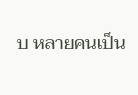บ หลายคนเป็น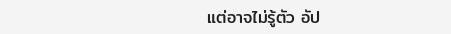แต่อาจไม่รู้ตัว อัป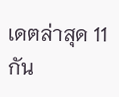เดตล่าสุด 11 กัน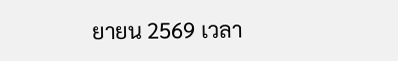ยายน 2569 เวลา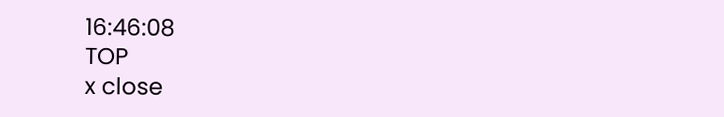16:46:08
TOP
x close